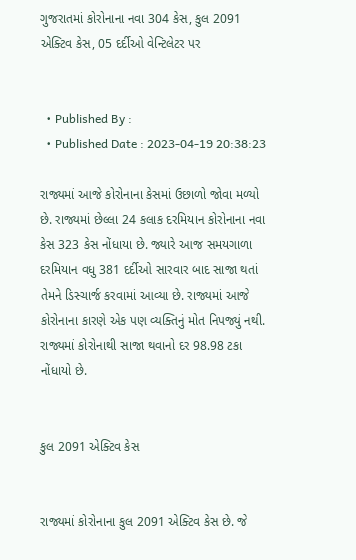ગુજરાતમાં કોરોનાના નવા 304 કેસ, કુલ 2091 એક્ટિવ કેસ, 05 દર્દીઓ વેન્ટિલેટર પર


  • Published By :
  • Published Date : 2023-04-19 20:38:23

રાજ્યમાં આજે કોરોનાના કેસમાં ઉછાળો જોવા મળ્યો છે. રાજ્યમાં છેલ્લા 24 કલાક દરમિયાન કોરોનાના નવા કેસ 323 કેસ નોંધાયા છે. જ્યારે આજ સમયગાળા દરમિયાન વધુ 381 દર્દીઓ સારવાર બાદ સાજા થતાં તેમને ડિસ્ચાર્જ કરવામાં આવ્યા છે. રાજ્યમાં આજે કોરોનાના કારણે એક પણ વ્યક્તિનું મોત નિપજ્યું નથી. રાજ્યમાં કોરોનાથી સાજા થવાનો દર 98.98 ટકા નોંધાયો છે.


કુલ 2091 એક્ટિવ કેસ


રાજ્યમાં કોરોનાના કુલ 2091 એક્ટિવ કેસ છે. જે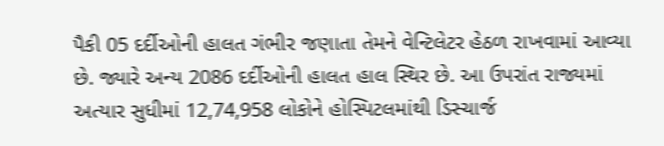પૈકી 05 દર્દીઓની હાલત ગંભીર જણાતા તેમને વેન્ટિલેટર હેઠળ રાખવામાં આવ્યા છે. જ્યારે અન્ય 2086 દર્દીઓની હાલત હાલ સ્થિર છે. આ ઉપરાંત રાજ્યમાં અત્યાર સુધીમાં 12,74,958 લોકોને હોસ્પિટલમાંથી ડિસ્ચાર્જ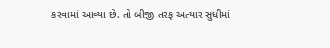કરવામાં આવ્યા છે. તો બીજી તરફ અત્યાર સુધીમાં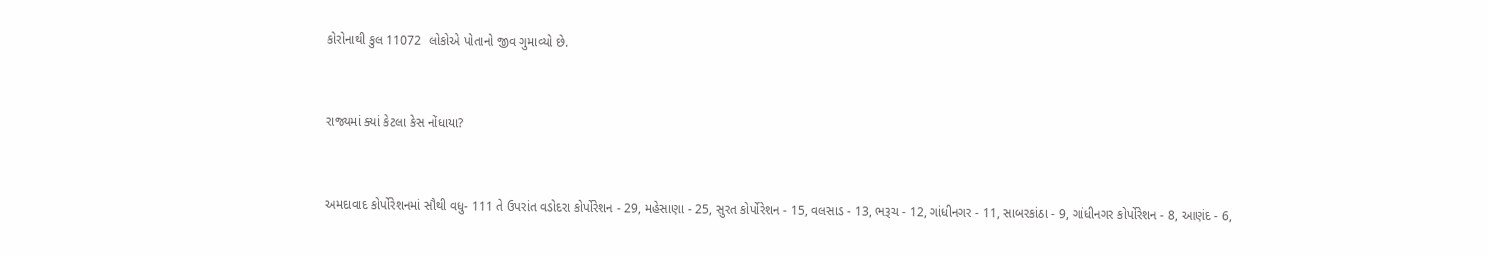કોરોનાથી કુલ 11072  લોકોએ પોતાનો જીવ ગુમાવ્યો છે.


રાજ્યમાં ક્યાં કેટલા કેસ નોંધાયા?


અમદાવાદ કોર્પોરેશનમાં સૌથી વધુ- 111 તે ઉપરાંત વડોદરા કોર્પોરેશન - 29, મહેસાણા - 25, સુરત કોર્પોરેશન - 15, વલસાડ - 13, ભરૂચ - 12, ગાંધીનગર - 11, સાબરકાંઠા - 9, ગાંધીનગર કોર્પોરેશન - 8, આણંદ - 6,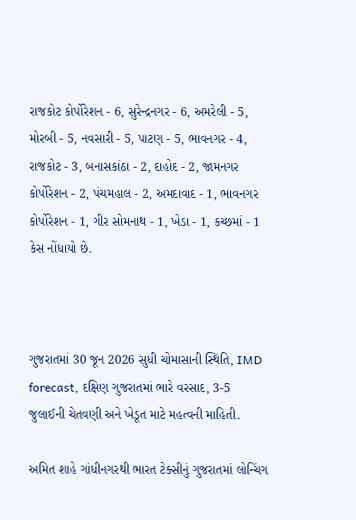રાજકોટ કોર્પોરેશન - 6, સુરેન્દ્રનગર - 6, અમરેલી - 5, મોરબી - 5, નવસારી - 5, પાટણ - 5, ભાવનગર - 4, રાજકોટ - 3, બનાસકાંઠા - 2, દાહોદ - 2, જામનગર કોર્પોરેશન - 2, પંચમહાલ - 2, અમદાવાદ - 1, ભાવનગર કોર્પોરેશન - 1, ગીર સોમનાથ - 1, ખેડા - 1, કચ્છમાં - 1 કેસ નોંધાયો છે.



ગુજરાતમાં 30 જૂન 2026 સુધી ચોમાસાની સ્થિતિ, IMD forecast, દક્ષિણ ગુજરાતમાં ભારે વરસાદ, 3-5 જુલાઈની ચેતવણી અને ખેડૂત માટે મહત્વની માહિતી.

અમિત શાહે ગાંધીનગરથી ભારત ટેક્સીનું ગુજરાતમાં લોન્ચિંગ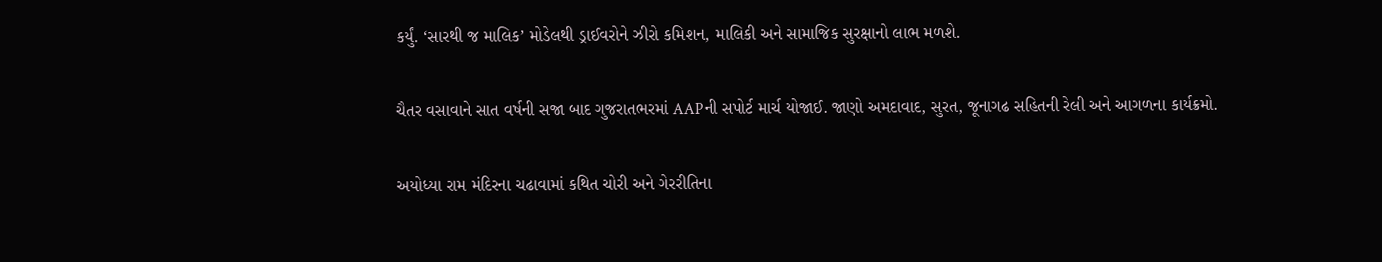કર્યું. ‘સારથી જ માલિક’ મોડેલથી ડ્રાઈવરોને ઝીરો કમિશન, માલિકી અને સામાજિક સુરક્ષાનો લાભ મળશે.

ચૈતર વસાવાને સાત વર્ષની સજા બાદ ગુજરાતભરમાં AAPની સપોર્ટ માર્ચ યોજાઈ. જાણો અમદાવાદ, સુરત, જૂનાગઢ સહિતની રેલી અને આગળના કાર્યક્રમો.

અયોધ્યા રામ મંદિરના ચઢાવામાં કથિત ચોરી અને ગેરરીતિના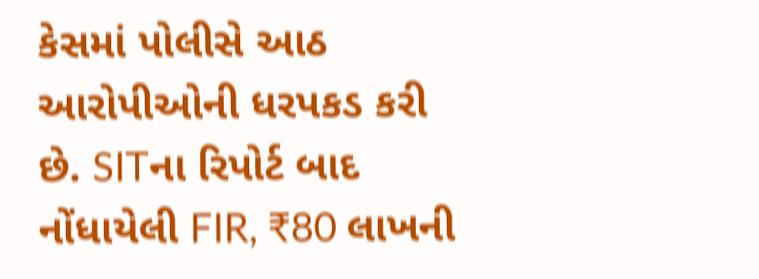કેસમાં પોલીસે આઠ આરોપીઓની ધરપકડ કરી છે. SITના રિપોર્ટ બાદ નોંધાયેલી FIR, ₹80 લાખની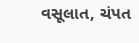વસૂલાત, ચંપત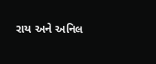રાય અને અનિલ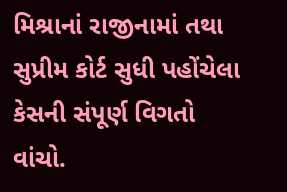મિશ્રાનાં રાજીનામાં તથા સુપ્રીમ કોર્ટ સુધી પહોંચેલા કેસની સંપૂર્ણ વિગતો વાંચો.